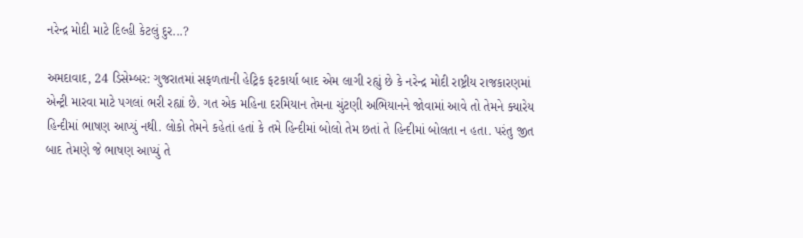નરેન્દ્ર મોદી માટે દિલ્હી કેટલું દુર...?

અમદાવાદ, 24 ડિસેમ્બર: ગુજરાતમાં સફળતાની હેટ્રિક ફટકાર્યા બાદ એમ લાગી રહ્યું છે કે નરેન્દ્ર મોદી રાષ્ટ્રીય રાજકારણમાં એન્ટ્રી મારવા માટે પગલાં ભરી રહ્યાં છે. ગત એક મહિના દરમિયાન તેમના ચુંટણી અભિયાનને જોવામાં આવે તો તેમને ક્યારેય હિન્દીમાં ભાષણ આપ્યું નથી. લોકો તેમને કહેતાં હતાં કે તમે હિન્દીમાં બોલો તેમ છતાં તે હિન્દીમાં બોલતા ન હતા. પરંતુ જીત બાદ તેમણે જે ભાષણ આપ્યું તે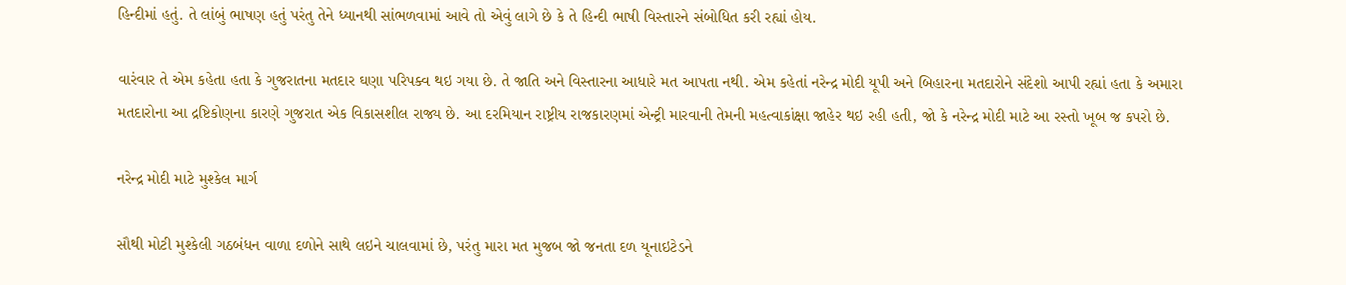હિન્દીમાં હતું. તે લાંબું ભાષણ હતું પરંતુ તેને ધ્યાનથી સાંભળવામાં આવે તો એવું લાગે છે કે તે હિન્દી ભાષી વિસ્તારને સંબોધિત કરી રહ્યાં હોય.

વારંવાર તે એમ કહેતા હતા કે ગુજરાતના મતદાર ઘણા પરિપક્વ થઇ ગયા છે. તે જાતિ અને વિસ્તારના આધારે મત આપતા નથી. એમ કહેતાં નરેન્દ્ર મોદી યૂપી અને બિહારના મતદારોને સંદેશો આપી રહ્યાં હતા કે અમારા મતદારોના આ દ્રષ્ટિકોણના કારણે ગુજરાત એક વિકાસશીલ રાજ્ય છે. આ દરમિયાન રાષ્ટ્રીય રાજકારણમાં એન્ટ્રી મારવાની તેમની મહત્વાકાંક્ષા જાહેર થઇ રહી હતી, જો કે નરેન્દ્ર મોદી માટે આ રસ્તો ખૂબ જ કપરો છે.

નરેન્દ્ર મોદી માટે મુશ્કેલ માર્ગ

સૌથી મોટી મુશ્કેલી ગઠબંધન વાળા દળોને સાથે લઇને ચાલવામાં છે, પરંતુ મારા મત મુજબ જો જનતા દળ યૂનાઇટેડને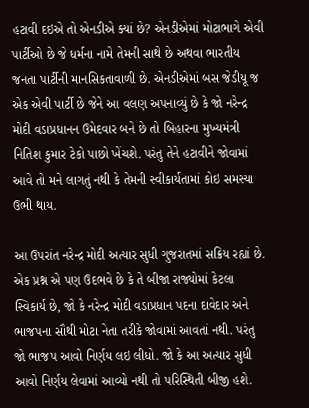હટાવી દઇએ તો એનડીએ ક્યાં છે? એનડીએમાં મોટાભાગે એવી પાર્ટીઓ છે જે ધર્મના નામે તેમની સાથે છે અથવા ભારતીય જનતા પાર્ટીની માનસિકતાવાળી છે. એનડીએમાં બસ જેડીયૂ જ એક એવી પાર્ટી છે જેને આ વલણ અપનાવ્યું છે કે જો નરેન્દ્ર મોદી વડાપ્રધાનન ઉમેદવાર બને છે તો બિહારના મુખ્યમંત્રી નિતિશ કુમાર ટેકો પાછો ખેંચશે. પરંતુ તેને હટાવીને જોવામાં આવે તો મને લાગતું નથી કે તેમની સ્વીકાર્યતામાં કોઇ સમસ્યા ઉભી થાય.

આ ઉપરાંત નરેન્દ્ર મોદી અત્યાર સુધી ગુજરાતમાં સક્રિય રહ્યાં છે. એક પ્રશ્ન એ પણ ઉદભવે છે કે તે બીજા રાજ્યોમાં કેટલા સ્વિકાર્ય છે, જો કે નરેન્દ્ર મોદી વડાપ્રધાન પદના દાવેદાર અને ભાજપના સૌથી મોટા નેતા તરીકે જોવામાં આવતાં નથી. પરંતુ જો ભાજપ આવો નિર્ણય લઇ લીધો. જો કે આ અત્યાર સુધી આવો નિર્ણય લેવામાં આવ્યો નથી તો પરિસ્થિતી બીજી હશે.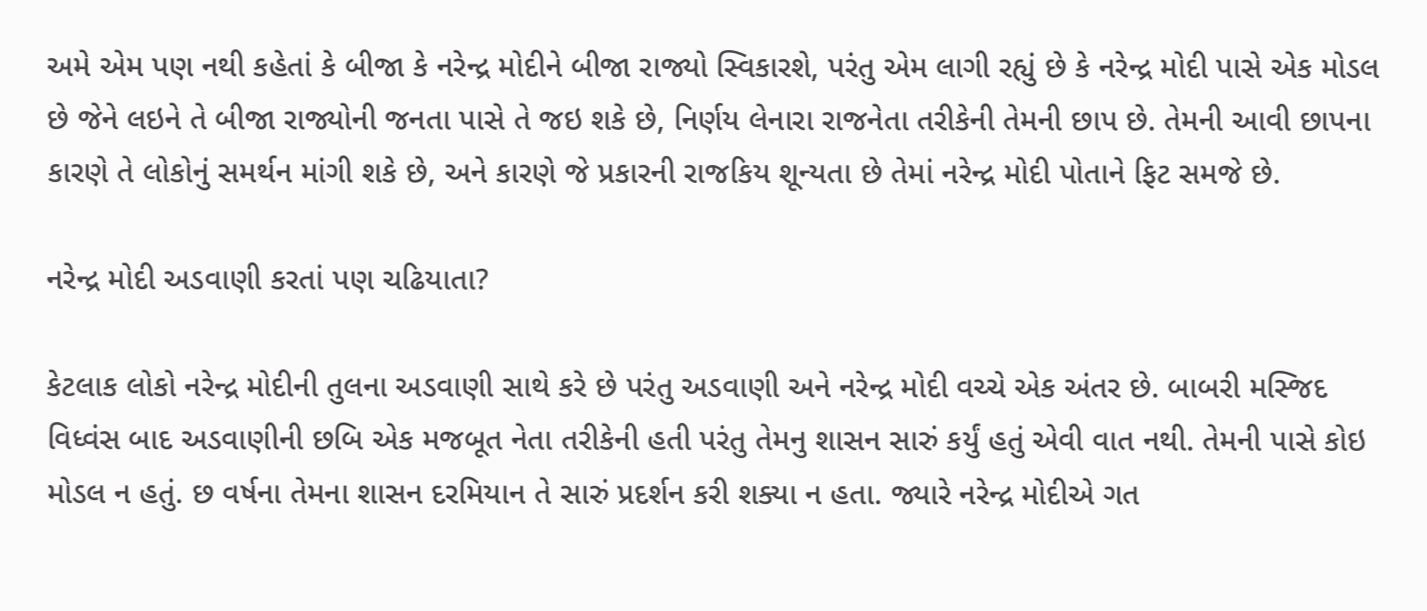અમે એમ પણ નથી કહેતાં કે બીજા કે નરેન્દ્ર મોદીને બીજા રાજ્યો સ્વિકારશે, પરંતુ એમ લાગી રહ્યું છે કે નરેન્દ્ર મોદી પાસે એક મોડલ છે જેને લઇને તે બીજા રાજ્યોની જનતા પાસે તે જઇ શકે છે, નિર્ણય લેનારા રાજનેતા તરીકેની તેમની છાપ છે. તેમની આવી છાપના કારણે તે લોકોનું સમર્થન માંગી શકે છે, અને કારણે જે પ્રકારની રાજકિય શૂન્યતા છે તેમાં નરેન્દ્ર મોદી પોતાને ફિટ સમજે છે.

નરેન્દ્ર મોદી અડવાણી કરતાં પણ ચઢિયાતા?

કેટલાક લોકો નરેન્દ્ર મોદીની તુલના અડવાણી સાથે કરે છે પરંતુ અડવાણી અને નરેન્દ્ર મોદી વચ્ચે એક અંતર છે. બાબરી મસ્જિદ વિધ્વંસ બાદ અડવાણીની છબિ એક મજબૂત નેતા તરીકેની હતી પરંતુ તેમનુ શાસન સારું કર્યું હતું એવી વાત નથી. તેમની પાસે કોઇ મોડલ ન હતું. છ વર્ષના તેમના શાસન દરમિયાન તે સારું પ્રદર્શન કરી શક્યા ન હતા. જ્યારે નરેન્દ્ર મોદીએ ગત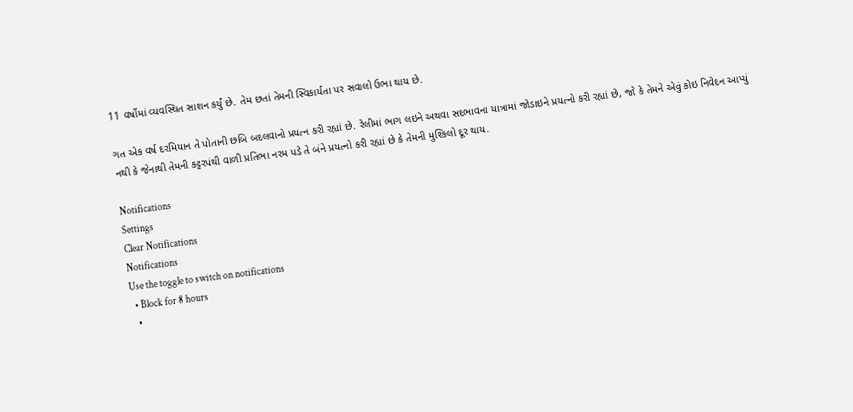11 વર્ષોમાં વ્યવસ્થિત સાશન કર્યું છે. તેમ છતાં તેમની સ્વિકાર્યતા પર સવાલો ઉભા થાય છે.

ગત એક વર્ષ દરમિયાન તે પોતાની છબિ બદલવાનો પ્રયત્ન કરી રહ્યાં છે. રેલીમાં ભાગ લઇને અથવા સદભાવના યાત્રામાં જોડાઇને પ્રયત્નો કરી રહ્યાં છે, જો કે તેમને એવું કોઇ નિવેદન આપ્યું નથી કે જેનાથી તેમની કટ્ટરપંથી વાળી પ્રતિભા નરમ પડે તે બંને પ્રયત્નો કરી રહ્યાં છે કે તેમની મુશ્કિલો દૂર થાય.

Notifications
Settings
Clear Notifications
Notifications
Use the toggle to switch on notifications
  • Block for 8 hours
  •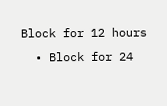Block for 12 hours
  • Block for 24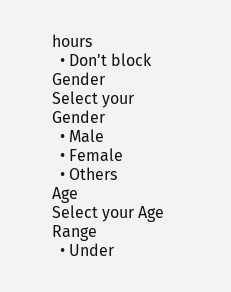hours
  • Don't block
Gender
Select your Gender
  • Male
  • Female
  • Others
Age
Select your Age Range
  • Under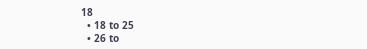18
  • 18 to 25
  • 26 to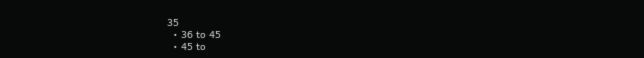35
  • 36 to 45
  • 45 to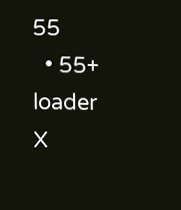55
  • 55+
loader
X